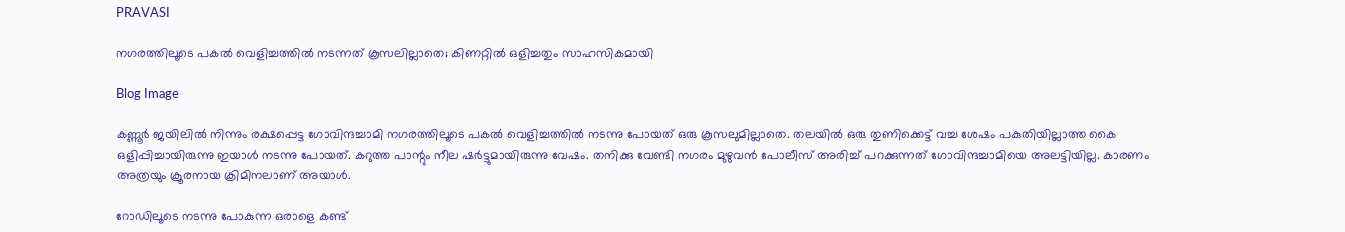PRAVASI

നഗരത്തിലൂടെ പകല്‍ വെളിച്ചത്തില്‍ നടന്നത് കൂസലില്ലാതെ; കിണറ്റില്‍ ഒളിച്ചതും സാഹസികമായി

Blog Image

കണ്ണൂര്‍ ജയിലില്‍ നിന്നും രക്ഷപ്പെട്ട ഗോവിന്ദച്ചാമി നഗരത്തിലൂടെ പകല്‍ വെളിച്ചത്തില്‍ നടന്നു പോയത് ഒരു കൂസലുമില്ലാതെ. തലയില്‍ ഒരു തുണിക്കെട്ട് വച്ച ശേഷം പകുതിയില്ലാത്ത കൈ ഒളിപ്പിച്ചായിരുന്നു ഇയാള്‍ നടന്നു പോയത്. കറുത്ത പാന്റും നീല ഷര്‍ട്ടുമായിരുന്നു വേഷം. തനിക്കു വേണ്ടി നഗരം മുഴുവന്‍ പോലീസ് അരിച്ച് പറക്കുന്നത് ഗോവിന്ദച്ചാമിയെ അലട്ടിയില്ല. കാരണം അത്രയും ക്രൂരനായ ക്രിമിനലാണ് അയാള്‍.

റോഡിലൂടെ നടന്നു പോകുന്ന ഒരാളെ കണ്ട്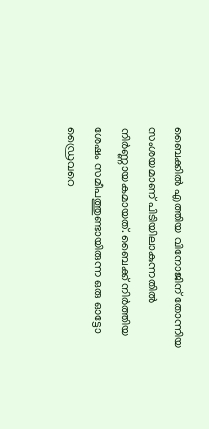ബൈക്കില്‍ എത്തിയ വിനോജിന് തോന്നിയ സംശയമാണ് പിടിയിലാകുന്നതില്‍ നിര്‍ണ്ണായകമായത്. ബൈക്ക് നിര്‍ത്തിയ ശേഷം സമീപത്തുണ്ടായിരുന്ന ഒരു ഓട്ടോ ഡ്രൈവറെ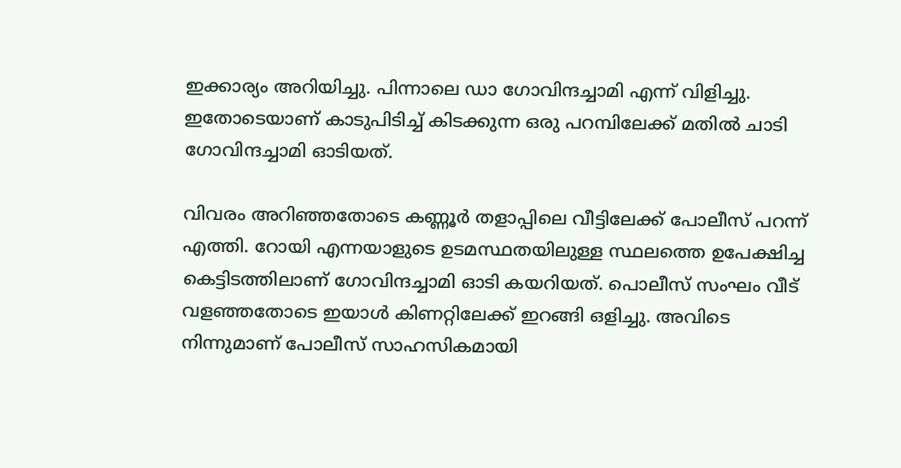ഇക്കാര്യം അറിയിച്ചു. പിന്നാലെ ഡാ ഗോവിന്ദച്ചാമി എന്ന് വിളിച്ചു. ഇതോടെയാണ് കാടുപിടിച്ച് കിടക്കുന്ന ഒരു പറമ്പിലേക്ക് മതില്‍ ചാടി ഗോവിന്ദച്ചാമി ഓടിയത്.

വിവരം അറിഞ്ഞതോടെ കണ്ണൂര്‍ തളാപ്പിലെ വീട്ടിലേക്ക് പോലീസ് പറന്ന് എത്തി. റോയി എന്നയാളുടെ ഉടമസ്ഥതയിലുള്ള സ്ഥലത്തെ ഉപേക്ഷിച്ച കെട്ടിടത്തിലാണ് ഗോവിന്ദച്ചാമി ഓടി കയറിയത്. പൊലീസ് സംഘം വീട് വളഞ്ഞതോടെ ഇയാള്‍ കിണറ്റിലേക്ക് ഇറങ്ങി ഒളിച്ചു. അവിടെ നിന്നുമാണ് പോലീസ് സാഹസികമായി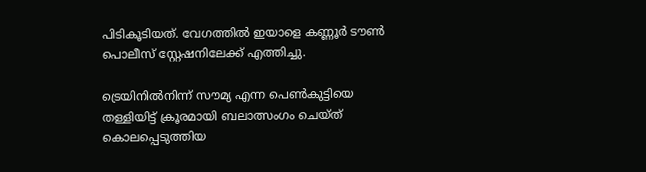പിടികൂടിയത്. വേഗത്തില്‍ ഇയാളെ കണ്ണൂര്‍ ടൗണ്‍ പൊലീസ് സ്റ്റേഷനിലേക്ക് എത്തിച്ചു.

ട്രെയിനില്‍നിന്ന് സൗമ്യ എന്ന പെണ്‍കുട്ടിയെ തള്ളിയിട്ട് ക്രൂരമായി ബലാത്സംഗം ചെയ്ത് കൊലപ്പെടുത്തിയ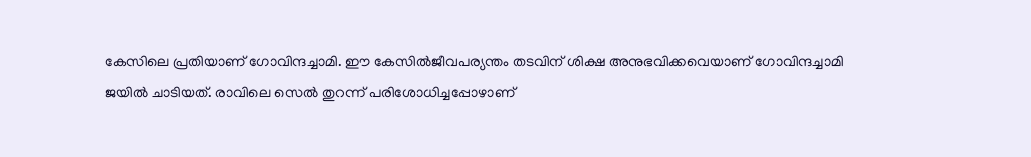കേസിലെ പ്രതിയാണ് ഗോവിന്ദച്ചാമി. ഈ കേസില്‍ജീവപര്യന്തം തടവിന് ശിക്ഷ അനുഭവിക്കവെയാണ് ഗോവിന്ദച്ചാമി ജയില്‍ ചാടിയത്. രാവിലെ സെല്‍ തുറന്ന് പരിശോധിച്ചപ്പോഴാണ്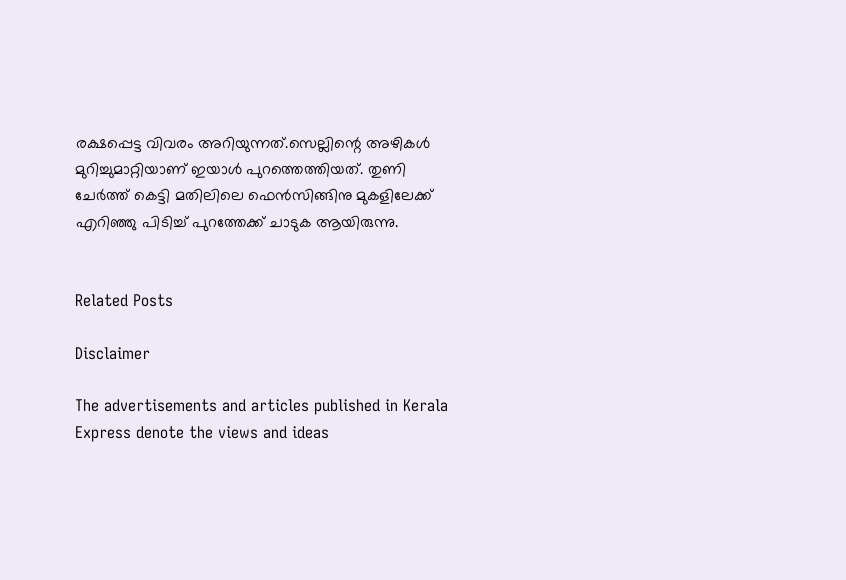രക്ഷപ്പെട്ട വിവരം അറിയുന്നത്.സെല്ലിന്റെ അഴികള്‍ മുറിച്ചുമാറ്റിയാണ് ഇയാള്‍ പുറത്തെത്തിയത്. തുണി ചേര്‍ത്ത് കെട്ടി മതിലിലെ ഫെന്‍സിങ്ങിനു മുകളിലേക്ക് എറിഞ്ഞു പിടിച്ച് പുറത്തേക്ക് ചാടുക ആയിരുന്നു.


Related Posts

Disclaimer

The advertisements and articles published in Kerala Express denote the views and ideas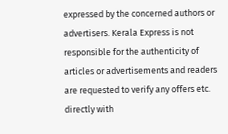expressed by the concerned authors or advertisers. Kerala Express is not responsible for the authenticity of articles or advertisements and readers are requested to verify any offers etc. directly with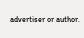advertiser or author.